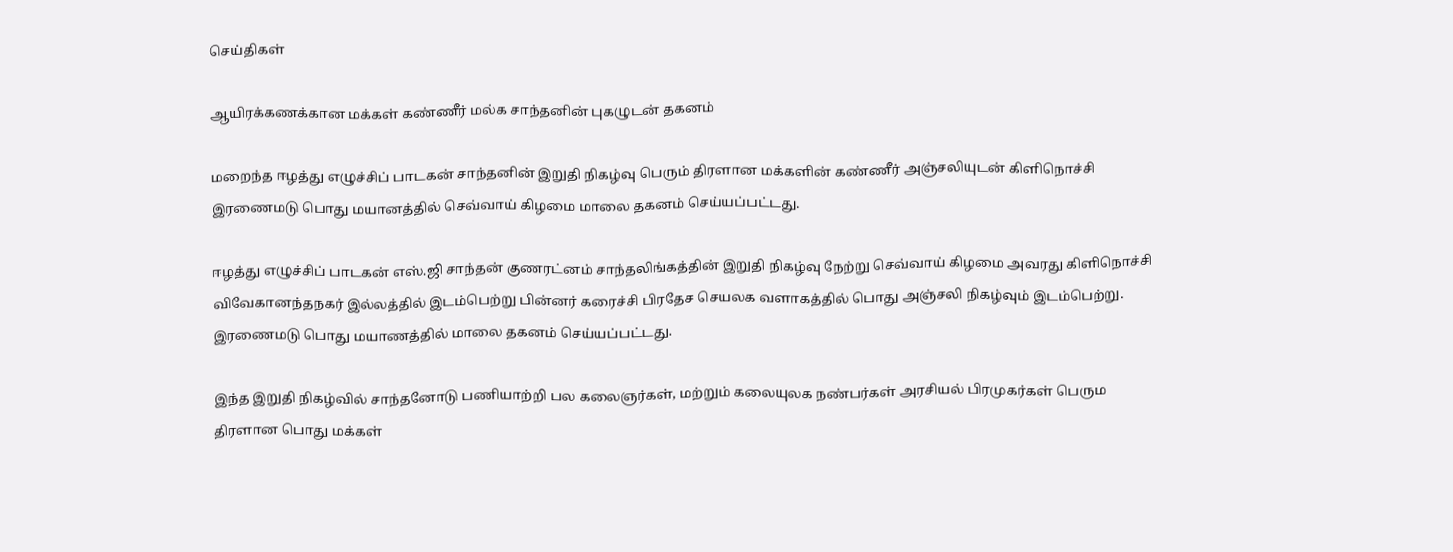செய்திகள்

ஆயிரக்கணக்கான மக்கள் கண்ணீர் மல்க சாந்தனின் புகழுடன் தகனம்

மறைந்த ஈழத்து எழுச்சிப் பாடகன் சாந்தனின் இறுதி நிகழ்வு பெரும் திரளான மக்களின் கண்ணீர் அஞ்சலியுடன் கிளிநொச்சி இரணைமடு பொது மயானத்தில் செவ்வாய் கிழமை மாலை தகனம் செய்யப்பட்டது.

ஈழத்து எழுச்சிப் பாடகன் எஸ்.ஜி சாந்தன் குணரட்னம் சாந்தலிங்கத்தின் இறுதி நிகழ்வு நேற்று செவ்வாய் கிழமை அவரது கிளிநொச்சி விவேகானந்தநகர் இல்லத்தில் இடம்பெற்று பின்னர் கரைச்சி பிரதேச செயலக வளாகத்தில் பொது அஞ்சலி நிகழ்வும் இடம்பெற்று. இரணைமடு பொது மயாணத்தில் மாலை தகனம் செய்யப்பட்டது.

இந்த இறுதி நிகழ்வில் சாந்தனோடு பணியாற்றி பல கலைஞர்கள், மற்றும் கலையுலக நண்பர்கள் அரசியல் பிரமுகர்கள் பெரும திரளான பொது மக்கள்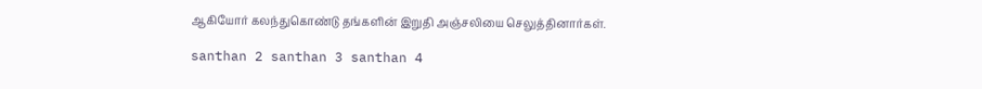ஆகியோர் கலந்துகொண்டு தங்களின் இறுதி அஞ்சலியை செலுத்தினார்கள்.

santhan 2 santhan 3 santhan 4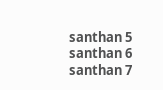santhan 5 santhan 6 santhan 7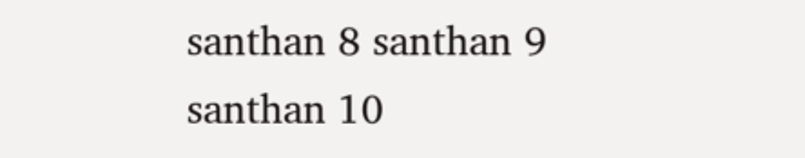santhan 8 santhan 9 santhan 10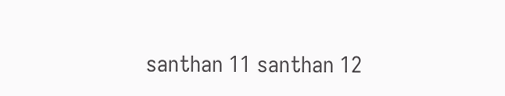santhan 11 santhan 12